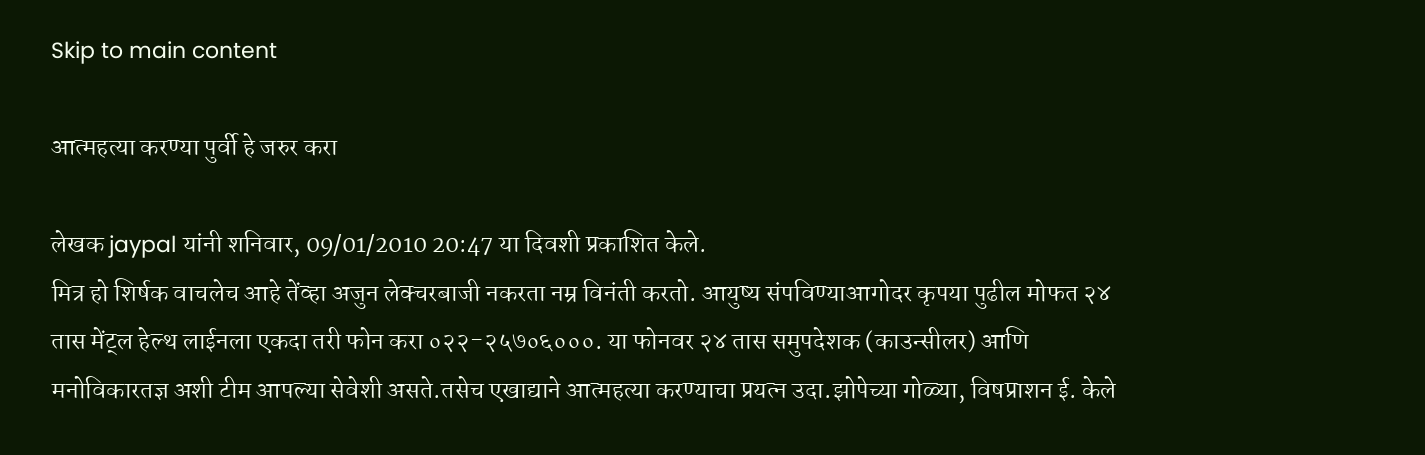Skip to main content

आत्महत्या करण्या पुर्वी हे जरुर करा

लेखक jaypal यांनी शनिवार, 09/01/2010 20:47 या दिवशी प्रकाशित केले.
मित्र हो शिर्षक वाचलेच आहे तेंव्हा अजुन लेक्चरबाजी नकरता नम्र विनंती करतो. आयुष्य संपविण्याआगोदर कृपया पुढील मोफत २४ तास मेंट्ल हेल्थ लाईनला एकदा तरी फोन करा ०२२-२५७०६०००. या फोनवर २४ तास समुपदेशक (काउन्सीलर) आणि मनोविकारतज्ञ अशी टीम आपल्या सेवेशी असते.तसेच एखाद्याने आत्महत्या करण्याचा प्रयत्न उदा.झोपेच्या गोळ्या, विषप्राशन ई. केले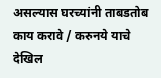असल्यास घरच्यांनी ताबडतोब काय करावे / करुनये याचे देखिल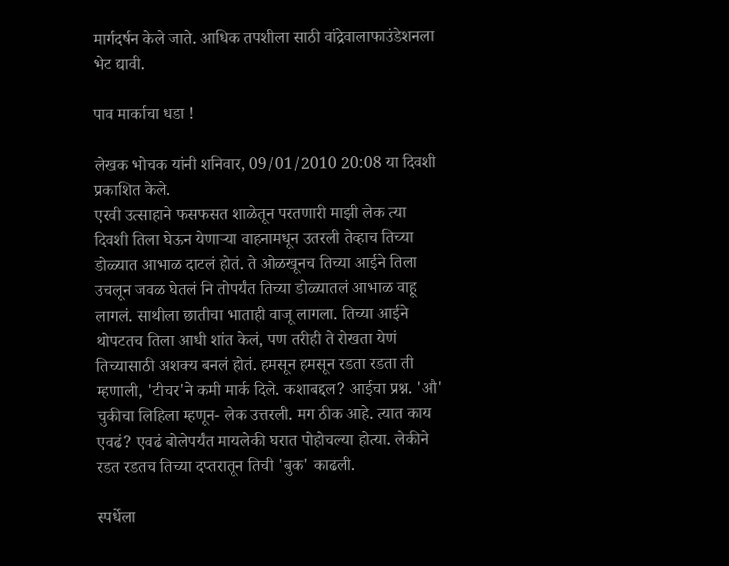मार्गदर्षन केले जाते. आधिक तपशीला साठी वांद्रेवालाफाउंडेशनला भेट द्यावी.

पाव मार्काचा धडा !

लेखक भोचक यांनी शनिवार, 09/01/2010 20:08 या दिवशी प्रकाशित केले.
एरवी उत्साहाने फसफसत शाळेतून परतणारी माझी लेक त्या दिवशी तिला घेऊन येणार्‍या वाहनामधून उतरली तेव्हाच तिच्या डोळ्यात आभाळ दाटलं होतं. ते ओळखूनच तिच्या आईने तिला उचलून जवळ घेतलं नि तोपर्यंत तिच्या डोळ्यातलं आभाळ वाहू लागलं. साथीला छातीचा भाताही वाजू लागला. तिच्या आईने थोपटतच तिला आधी शांत केलं, पण तरीही ते रोखता येणं तिच्यासाठी अशक्य बनलं होतं. हमसून हमसून रडता रडता ती म्हणाली, 'टीचर'ने कमी मार्क दिले. कशाबद्दल? आईचा प्रश्न. 'औ' चुकीचा लिहिला म्हणून- लेक उत्तरली. मग ठीक आहे. त्यात काय एवढं? एवढं बोलेपर्यंत मायलेकी घरात पोहोचल्या होत्या. लेकीने रडत रडतच तिच्या दप्तरातून तिची 'बुक' काढली.

स्पर्धेला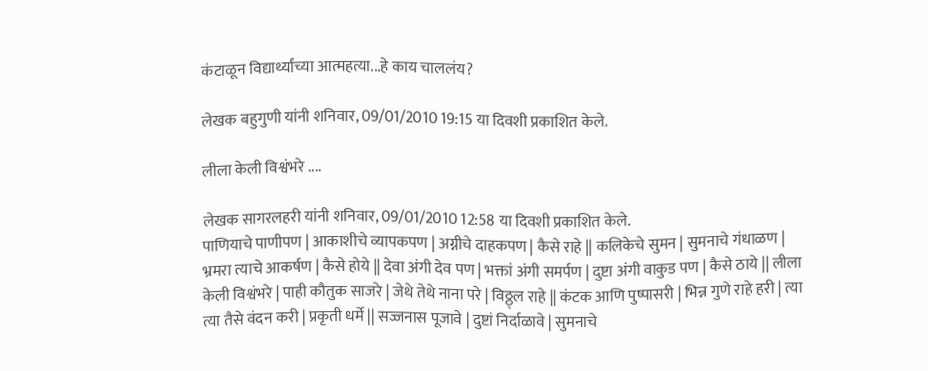कंटाळून विद्यार्थ्यांच्या आत्महत्या...हे काय चाललंय?

लेखक बहुगुणी यांनी शनिवार, 09/01/2010 19:15 या दिवशी प्रकाशित केले.

लीला केली विश्वंभरे ....

लेखक सागरलहरी यांनी शनिवार, 09/01/2010 12:58 या दिवशी प्रकाशित केले.
पाणियाचे पाणीपण | आकाशीचे व्यापकपण | अग्नीचे दाहकपण | कैसे राहे || कलिकेचे सुमन | सुमनाचे गंधाळण | भ्रमरा त्याचे आकर्षण | कैसे होये || देवा अंगी देव पण | भक्तां अंगी समर्पण | दुष्टा अंगी वाकुड पण | कैसे ठाये || लीला केली विश्वंभरे | पाही कौतुक साजरे | जेथे तेथे नाना परे | विठ्ठ्ल राहे || कंटक आणि पुष्पासरी | भिन्न गुणे राहे हरी | त्या त्या तैसे वंदन करी | प्रकृती धर्मे || सज्जनास पूजावे | दुष्टां निर्दाळावे | सुमनाचे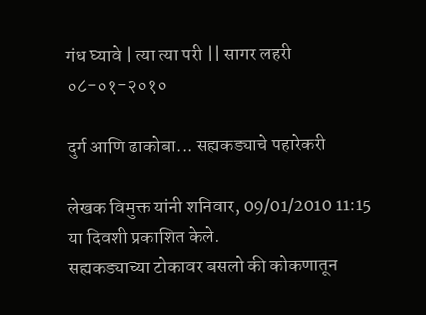गंध घ्यावे | त्या त्या परी || सागर लहरी ०८-०१-२०१०

दुर्ग आणि ढाकोबा... सह्यकड्याचे पहारेकरी

लेखक विमुक्त यांनी शनिवार, 09/01/2010 11:15 या दिवशी प्रकाशित केले.
सह्यकड्याच्या टोकावर बसलो की कोकणातून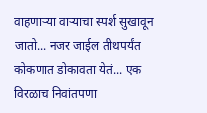वाहणाऱ्या वाऱ्याचा स्पर्श सुखावून जातो... नजर जाईल तीथपर्यंत कोकणात डोकावता येतं... एक विरळाच निवांतपणा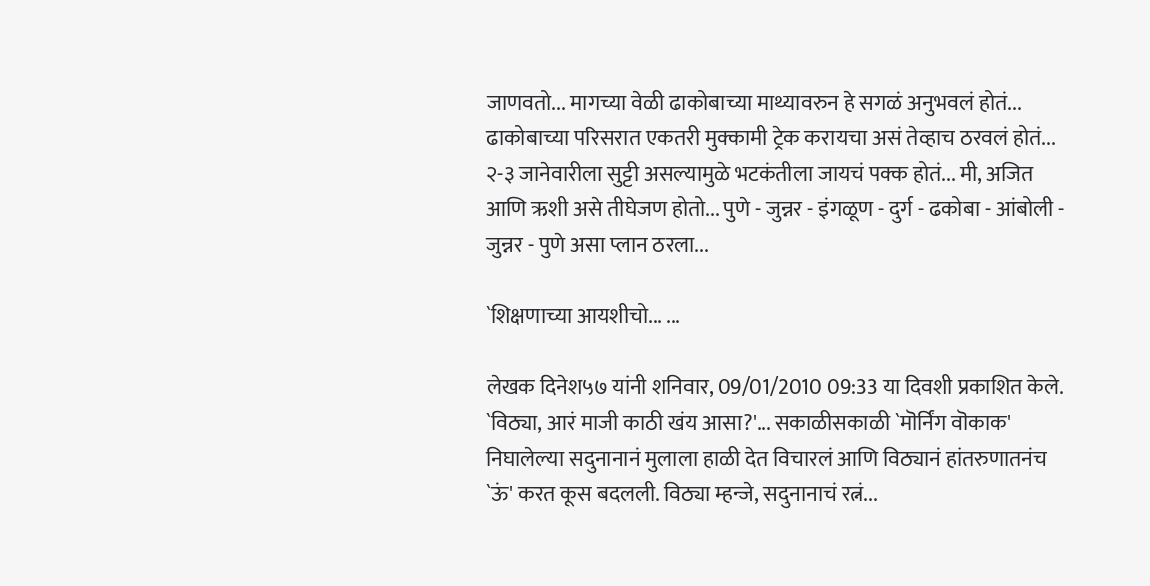जाणवतो... मागच्या वेळी ढाकोबाच्या माथ्यावरुन हे सगळं अनुभवलं होतं... ढाकोबाच्या परिसरात एकतरी मुक्कामी ट्रेक करायचा असं तेव्हाच ठरवलं होतं... २-३ जानेवारीला सुट्टी असल्यामुळे भटकंतीला जायचं पक्क होतं... मी, अजित आणि ऋशी असे तीघेजण होतो... पुणे - जुन्नर - इंगळूण - दुर्ग - ढकोबा - आंबोली - जुन्नर - पुणे असा प्लान ठरला...

`शिक्षणाच्या आयशीचो... ...

लेखक दिनेश५७ यांनी शनिवार, 09/01/2010 09:33 या दिवशी प्रकाशित केले.
`विठ्या, आरं माजी काठी खंय आसा?'... सकाळीसकाळी `मॊर्निंग वॊकाक' निघालेल्या सदुनानानं मुलाला हाळी देत विचारलं आणि विठ्यानं हांतरुणातनंच `ऊं' करत कूस बदलली. विठ्या म्हन्जे, सदुनानाचं रत्नं...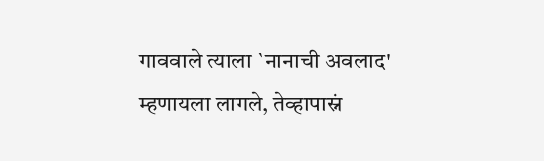गाववाले त्याला `नानाची अवलाद' म्हणायला लागले, तेव्हापास्नं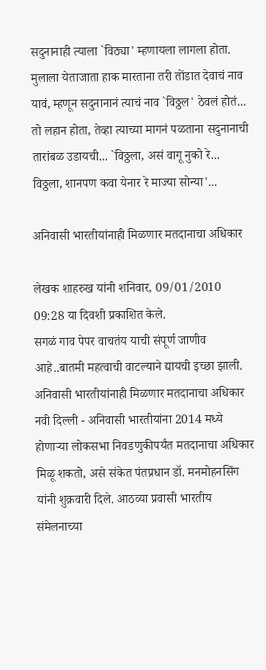सदुनानाही त्याला `विठ्या' म्हणायला लागला होता. मुलाला येताजाता हाक मारताना तरी तोंडात देवाचं नाव यावं, म्हणून सदुनानानं त्याचं नाव `विठ्ठल' ठेवलं होतं... तो लहान होता, तेव्हा त्याच्या मागनं पळताना सदुनानाची तारांबळ उडायची... `विठ्ठला, असं वागू नुको रे... विठ्ठला, शानपण कवा येनार रे माज्या सोन्या'...

अनिवासी भारतीयांनाही मिळणार मतदानाचा अधिकार

लेखक शाहरुख यांनी शनिवार, 09/01/2010 09:28 या दिवशी प्रकाशित केले.
सगळं गाव पेपर वाचतंय याची संपूर्ण जाणीव आहे..बातमी महत्वाची वाटल्याने द्यायची इच्छा झाली. अनिवासी भारतीयांनाही मिळणार मतदानाचा अधिकार
नवी दिल्ली - अनिवासी भारतीयांना 2014 मध्ये होणाऱ्या लोकसभा निवडणुकीपर्यंत मतदानाचा अधिकार मिळू शकतो, असे संकेत पंतप्रधान डॉ. मनमोहनसिंग यांनी शुक्रवारी दिले. आठव्या प्रवासी भारतीय संमेलनाच्या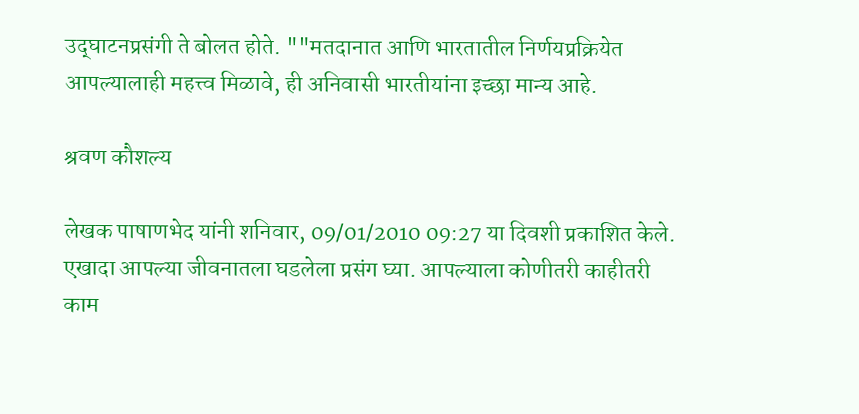उद्‌घाटनप्रसंगी ते बोलत होते. ""मतदानात आणि भारतातील निर्णयप्रक्रियेत आपल्यालाही महत्त्व मिळावे, ही अनिवासी भारतीयांना इच्छा मान्य आहे.

श्रवण कौशल्य

लेखक पाषाणभेद यांनी शनिवार, 09/01/2010 09:27 या दिवशी प्रकाशित केले.
एखादा आपल्या जीवनातला घडलेला प्रसंग घ्या. आपल्याला कोणीतरी काहीतरी काम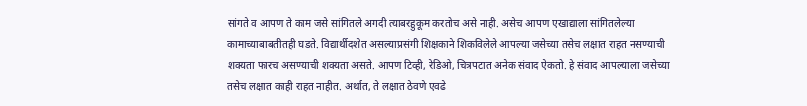सांगते व आपण ते काम जसे सांगितले अगदी त्याबरहुकूम करतोच असे नाही. असेच आपण एखाद्याला सांगितलेल्या कामाच्याबाबतीतही घडते. विद्यार्थीदशेत असल्याप्रसंगी शिक्षकाने शिकविलेले आपल्या जसेच्या तसेच लक्षात राहत नसण्याची शक्यता फारच असण्याची शक्यता असते. आपण टिव्ही, रेडिओ, चित्रपटात अनेक संवाद ऐकतो. हे संवाद आपल्याला जसेच्या तसेच लक्षात काही राहत नाहीत. अर्थात, ते लक्षात ठेवणे एवढे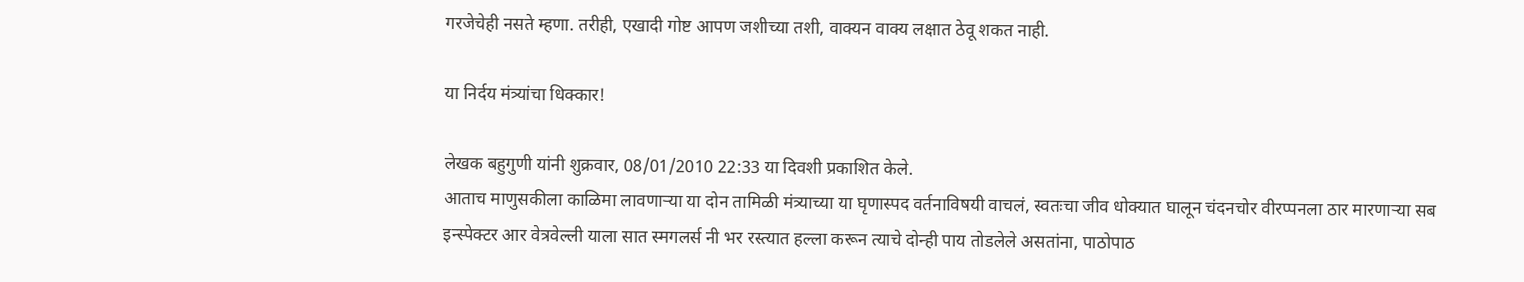गरजेचेही नसते म्हणा. तरीही, एखादी गोष्ट आपण जशीच्या तशी, वाक्यन वाक्य लक्षात ठेवू शकत नाही.

या निर्दय मंत्र्यांचा धिक्कार!

लेखक बहुगुणी यांनी शुक्रवार, 08/01/2010 22:33 या दिवशी प्रकाशित केले.
आताच माणुसकीला काळिमा लावणार्‍या या दोन तामिळी मंत्र्याच्या या घृणास्पद वर्तनाविषयी वाचलं, स्वतःचा जीव धोक्यात घालून चंदनचोर वीरप्पनला ठार मारणार्‍या सब इन्स्पेक्टर आर वेत्रवेल्ली याला सात स्मगलर्स नी भर रस्त्यात हल्ला करून त्याचे दोन्ही पाय तोडलेले असतांना, पाठोपाठ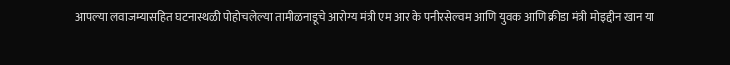आपल्या लवाजम्यासहित घटनास्थळी पोहोचलेल्या तामीळनाडूचे आरोग्य मंत्री एम आर के पनीरसेल्वम आणि युवक आणि क्रीडा मंत्री मोइद्दीन खान या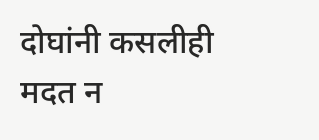दोघांनी कसलीही मदत न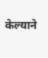केल्याने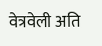वेत्रवेली अति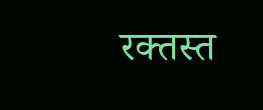रक्तस्त